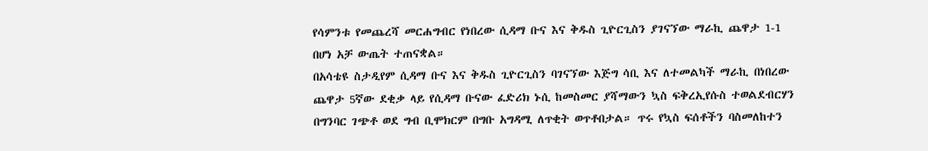የሳምንቱ የመጨረሻ መርሐግብር የነበረው ሲዳማ ቡና እና ቅዱስ ጊዮርጊስን ያገናኘው ማራኪ ጨዋታ 1-1 በሆነ አቻ ውጤት ተጠናቋል።
በአሳቴዩ ስታዲየም ሲዳማ ቡና እና ቅዱስ ጊዮርጊስን ባገናኘው እጅግ ሳቢ እና ለተመልካች ማራኪ በነበረው ጨዋታ 5ኛው ደቂቃ ላይ የሲዳማ ቡናው ፈድሪክ ኑሲ ከመስመር ያሻማውን ኳስ ፍቅረኢየሱስ ተወልደብርሃን በግንባር ገጭቶ ወደ ግብ ቢሞክርም በግቡ አግዳሚ ለጥቂት ወጥቶበታል። ጥሩ የኳስ ፍሰቶችን ባስመለከተን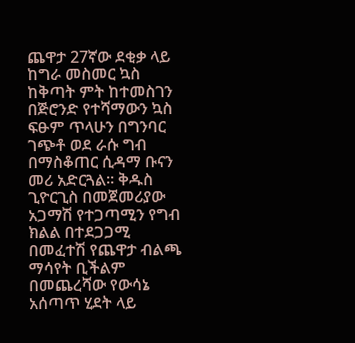ጨዋታ 27ኛው ደቂቃ ላይ ከግራ መስመር ኳስ ከቅጣት ምት ከተመስገን በጅሮንድ የተሻማውን ኳስ ፍፁም ጥላሁን በግንባር ገጭቶ ወደ ራሱ ግብ በማስቆጠር ሲዳማ ቡናን መሪ አድርጓል። ቅዱስ ጊዮርጊስ በመጀመሪያው አጋማሽ የተጋጣሚን የግብ ክልል በተደጋጋሚ በመፈተሽ የጨዋታ ብልጫ ማሳየት ቢችልም በመጨረሻው የውሳኔ አሰጣጥ ሂደት ላይ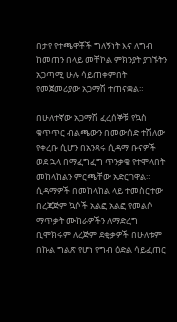በታየ የተጫዋቾች ግለኝነት እና ለግብ ከመጠን በላይ መቸኮል ምክንያት ያገኙትን አጋጣሚ ሁሉ ሳይጠቀምበት የመጀመሪያው አጋማሽ ተጠናቋል።

በሁለተኛው አጋማሽ ፈረሰኞቹ የኳስ ቁጥጥር ብልጫውን በመውሰድ ተሽለው የቀረቡ ሲሆን በአንጻሩ ሲዳማ ቡናዎች ወደ ኋላ በማፈግፈግ ጥንቃቄ የተሞላበት መከላከልን ምርጫቸው አድርገዋል። ሲዳማዎች በመከላከል ላይ ተመስርተው በረጃጅም ኳሶች አልፎ አልፎ የመልሶ ማጥቃት ሙከራዎችን ለማድረግ ቢሞክሩም ለረጅም ደቂቃዎች በሁለቱም በኩል ግልጽ የሆነ የግብ ዕድል ሳይፈጠር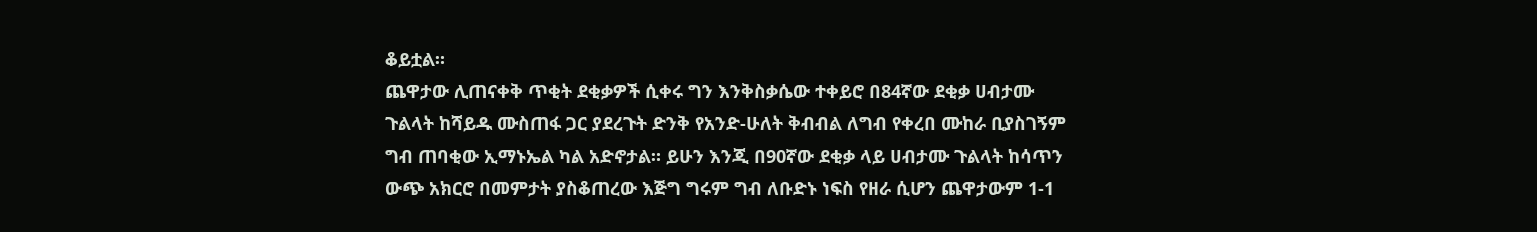ቆይቷል።
ጨዋታው ሊጠናቀቅ ጥቂት ደቂቃዎች ሲቀሩ ግን እንቅስቃሴው ተቀይሮ በ84ኛው ደቂቃ ሀብታሙ ጉልላት ከሻይዱ ሙስጠፋ ጋር ያደረጉት ድንቅ የአንድ-ሁለት ቅብብል ለግብ የቀረበ ሙከራ ቢያስገኝም ግብ ጠባቂው ኢማኑኤል ካል አድኖታል። ይሁን እንጂ በ90ኛው ደቂቃ ላይ ሀብታሙ ጉልላት ከሳጥን ውጭ አክርሮ በመምታት ያስቆጠረው እጅግ ግሩም ግብ ለቡድኑ ነፍስ የዘራ ሲሆን ጨዋታውም 1-1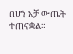በሆነ አቻ ውጤት ተጠናቋል።